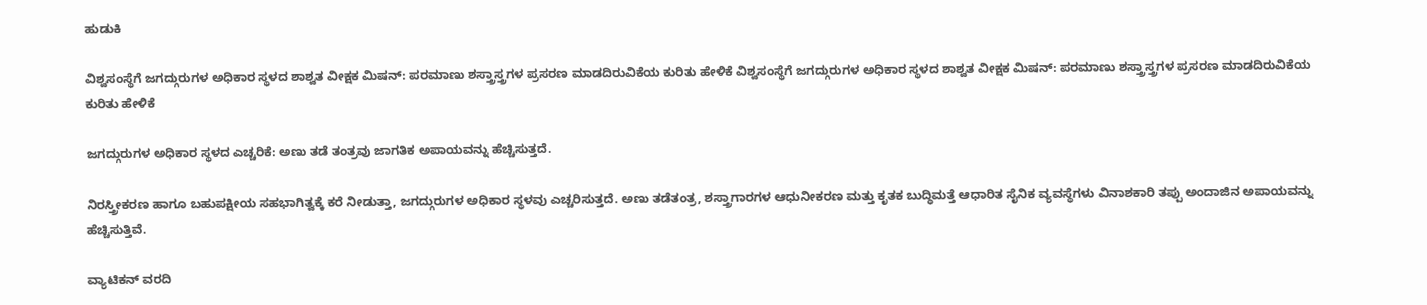ಹುಡುಕಿ

ವಿಶ್ವಸಂಸ್ಥೆಗೆ ಜಗದ್ಗುರುಗಳ ಅಧಿಕಾರ ಸ್ಥಳದ ಶಾಶ್ವತ ವೀಕ್ಷಕ ಮಿಷನ್: ಪರಮಾಣು ಶಸ್ತ್ರಾಸ್ತ್ರಗಳ ಪ್ರಸರಣ ಮಾಡದಿರುವಿಕೆಯ ಕುರಿತು ಹೇಳಿಕೆ ವಿಶ್ವಸಂಸ್ಥೆಗೆ ಜಗದ್ಗುರುಗಳ ಅಧಿಕಾರ ಸ್ಥಳದ ಶಾಶ್ವತ ವೀಕ್ಷಕ ಮಿಷನ್: ಪರಮಾಣು ಶಸ್ತ್ರಾಸ್ತ್ರಗಳ ಪ್ರಸರಣ ಮಾಡದಿರುವಿಕೆಯ ಕುರಿತು ಹೇಳಿಕೆ

ಜಗದ್ಗುರುಗಳ ಅಧಿಕಾರ ಸ್ಥಳದ ಎಚ್ಚರಿಕೆ: ಅಣು ತಡೆ ತಂತ್ರವು ಜಾಗತಿಕ ಅಪಾಯವನ್ನು ಹೆಚ್ಚಿಸುತ್ತದೆ.

ನಿರಸ್ತ್ರೀಕರಣ ಹಾಗೂ ಬಹುಪಕ್ಷೀಯ ಸಹಭಾಗಿತ್ವಕ್ಕೆ ಕರೆ ನೀಡುತ್ತಾ, ಜಗದ್ಗುರುಗಳ ಅಧಿಕಾರ ಸ್ಥಳವು ಎಚ್ಚರಿಸುತ್ತದೆ. ಅಣು ತಡೆತಂತ್ರ, ಶಸ್ತ್ರಾಗಾರಗಳ ಆಧುನೀಕರಣ ಮತ್ತು ಕೃತಕ ಬುದ್ಧಿಮತ್ತೆ ಆಧಾರಿತ ಸೈನಿಕ ವ್ಯವಸ್ಥೆಗಳು ವಿನಾಶಕಾರಿ ತಪ್ಪು ಅಂದಾಜಿನ ಅಪಾಯವನ್ನು ಹೆಚ್ಚಿಸುತ್ತಿವೆ.

ವ್ಯಾಟಿಕನ್ ವರದಿ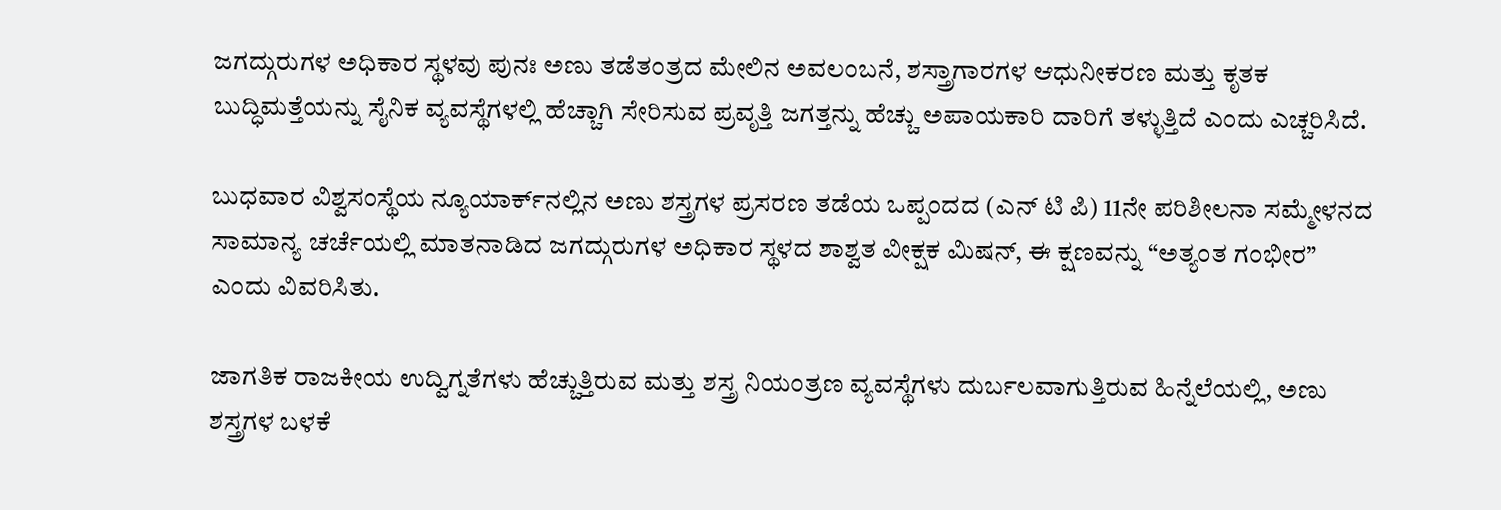ಜಗದ್ಗುರುಗಳ ಅಧಿಕಾರ ಸ್ಥಳವು ಪುನಃ ಅಣು ತಡೆತಂತ್ರದ ಮೇಲಿನ ಅವಲಂಬನೆ, ಶಸ್ತ್ರಾಗಾರಗಳ ಆಧುನೀಕರಣ ಮತ್ತು ಕೃತಕ ಬುದ್ಧಿಮತ್ತೆಯನ್ನು ಸೈನಿಕ ವ್ಯವಸ್ಥೆಗಳಲ್ಲಿ ಹೆಚ್ಚಾಗಿ ಸೇರಿಸುವ ಪ್ರವೃತ್ತಿ ಜಗತ್ತನ್ನು ಹೆಚ್ಚು ಅಪಾಯಕಾರಿ ದಾರಿಗೆ ತಳ್ಳುತ್ತಿದೆ ಎಂದು ಎಚ್ಚರಿಸಿದೆ.

ಬುಧವಾರ ವಿಶ್ವಸಂಸ್ಥೆಯ ನ್ಯೂಯಾರ್ಕ್‌ನಲ್ಲಿನ ಅಣು ಶಸ್ತ್ರಗಳ ಪ್ರಸರಣ ತಡೆಯ ಒಪ್ಪಂದದ (ಎನ್ ಟಿ ಪಿ) 11ನೇ ಪರಿಶೀಲನಾ ಸಮ್ಮೇಳನದ ಸಾಮಾನ್ಯ ಚರ್ಚೆಯಲ್ಲಿ ಮಾತನಾಡಿದ ಜಗದ್ಗುರುಗಳ ಅಧಿಕಾರ ಸ್ಥಳದ ಶಾಶ್ವತ ವೀಕ್ಷಕ ಮಿಷನ್, ಈ ಕ್ಷಣವನ್ನು “ಅತ್ಯಂತ ಗಂಭೀರ” ಎಂದು ವಿವರಿಸಿತು.

ಜಾಗತಿಕ ರಾಜಕೀಯ ಉದ್ವಿಗ್ನತೆಗಳು ಹೆಚ್ಚುತ್ತಿರುವ ಮತ್ತು ಶಸ್ತ್ರ ನಿಯಂತ್ರಣ ವ್ಯವಸ್ಥೆಗಳು ದುರ್ಬಲವಾಗುತ್ತಿರುವ ಹಿನ್ನೆಲೆಯಲ್ಲಿ, ಅಣು ಶಸ್ತ್ರಗಳ ಬಳಕೆ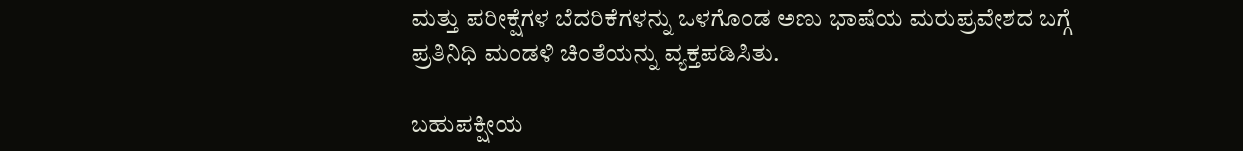ಮತ್ತು ಪರೀಕ್ಷೆಗಳ ಬೆದರಿಕೆಗಳನ್ನು ಒಳಗೊಂಡ ಅಣು ಭಾಷೆಯ ಮರುಪ್ರವೇಶದ ಬಗ್ಗೆ ಪ್ರತಿನಿಧಿ ಮಂಡಳಿ ಚಿಂತೆಯನ್ನು ವ್ಯಕ್ತಪಡಿಸಿತು.

ಬಹುಪಕ್ಷೀಯ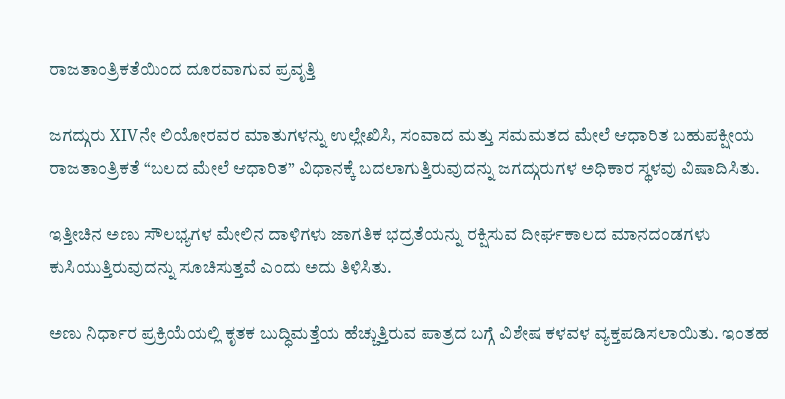ರಾಜತಾಂತ್ರಿಕತೆಯಿಂದ ದೂರವಾಗುವ ಪ್ರವೃತ್ತಿ

ಜಗದ್ಗುರು XIVನೇ ಲಿಯೋರವರ ಮಾತುಗಳನ್ನು ಉಲ್ಲೇಖಿಸಿ, ಸಂವಾದ ಮತ್ತು ಸಮಮತದ ಮೇಲೆ ಆಧಾರಿತ ಬಹುಪಕ್ಷೀಯ ರಾಜತಾಂತ್ರಿಕತೆ “ಬಲದ ಮೇಲೆ ಆಧಾರಿತ” ವಿಧಾನಕ್ಕೆ ಬದಲಾಗುತ್ತಿರುವುದನ್ನು ಜಗದ್ಗುರುಗಳ ಅಧಿಕಾರ ಸ್ಥಳವು ವಿಷಾದಿಸಿತು.

ಇತ್ತೀಚಿನ ಅಣು ಸೌಲಭ್ಯಗಳ ಮೇಲಿನ ದಾಳಿಗಳು ಜಾಗತಿಕ ಭದ್ರತೆಯನ್ನು ರಕ್ಷಿಸುವ ದೀರ್ಘಕಾಲದ ಮಾನದಂಡಗಳು ಕುಸಿಯುತ್ತಿರುವುದನ್ನು ಸೂಚಿಸುತ್ತವೆ ಎಂದು ಅದು ತಿಳಿಸಿತು.

ಅಣು ನಿರ್ಧಾರ ಪ್ರಕ್ರಿಯೆಯಲ್ಲಿ ಕೃತಕ ಬುದ್ಧಿಮತ್ತೆಯ ಹೆಚ್ಚುತ್ತಿರುವ ಪಾತ್ರದ ಬಗ್ಗೆ ವಿಶೇಷ ಕಳವಳ ವ್ಯಕ್ತಪಡಿಸಲಾಯಿತು. ಇಂತಹ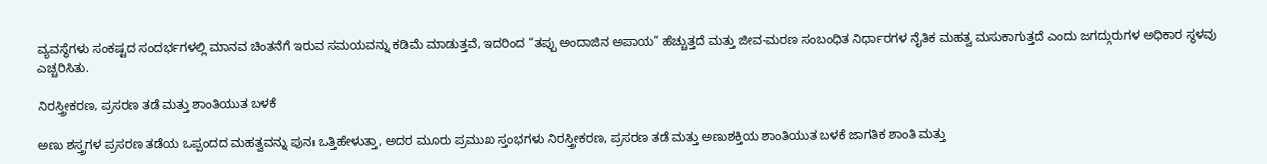ವ್ಯವಸ್ಥೆಗಳು ಸಂಕಷ್ಟದ ಸಂದರ್ಭಗಳಲ್ಲಿ ಮಾನವ ಚಿಂತನೆಗೆ ಇರುವ ಸಮಯವನ್ನು ಕಡಿಮೆ ಮಾಡುತ್ತವೆ, ಇದರಿಂದ “ತಪ್ಪು ಅಂದಾಜಿನ ಅಪಾಯ” ಹೆಚ್ಚುತ್ತದೆ ಮತ್ತು ಜೀವ-ಮರಣ ಸಂಬಂಧಿತ ನಿರ್ಧಾರಗಳ ನೈತಿಕ ಮಹತ್ವ ಮಸುಕಾಗುತ್ತದೆ ಎಂದು ಜಗದ್ಗುರುಗಳ ಅಧಿಕಾರ ಸ್ಥಳವು ಎಚ್ಚರಿಸಿತು.

ನಿರಸ್ತ್ರೀಕರಣ, ಪ್ರಸರಣ ತಡೆ ಮತ್ತು ಶಾಂತಿಯುತ ಬಳಕೆ

ಅಣು ಶಸ್ತ್ರಗಳ ಪ್ರಸರಣ ತಡೆಯ ಒಪ್ಪಂದದ ಮಹತ್ವವನ್ನು ಪುನಃ ಒತ್ತಿಹೇಳುತ್ತಾ, ಅದರ ಮೂರು ಪ್ರಮುಖ ಸ್ತಂಭಗಳು ನಿರಸ್ತ್ರೀಕರಣ, ಪ್ರಸರಣ ತಡೆ ಮತ್ತು ಅಣುಶಕ್ತಿಯ ಶಾಂತಿಯುತ ಬಳಕೆ ಜಾಗತಿಕ ಶಾಂತಿ ಮತ್ತು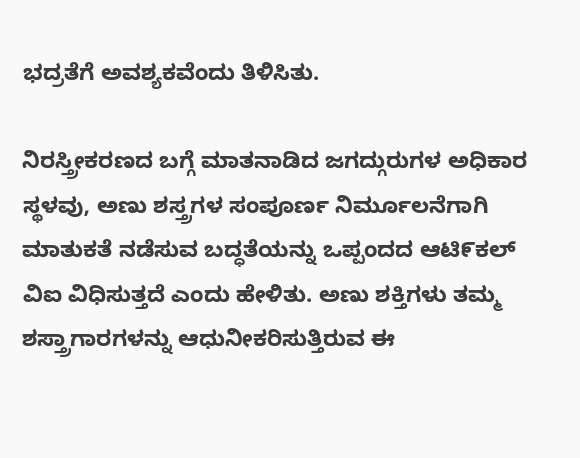ಭದ್ರತೆಗೆ ಅವಶ್ಯಕವೆಂದು ತಿಳಿಸಿತು.

ನಿರಸ್ತ್ರೀಕರಣದ ಬಗ್ಗೆ ಮಾತನಾಡಿದ ಜಗದ್ಗುರುಗಳ ಅಧಿಕಾರ ಸ್ಥಳವು, ಅಣು ಶಸ್ತ್ರಗಳ ಸಂಪೂರ್ಣ ನಿರ್ಮೂಲನೆಗಾಗಿ ಮಾತುಕತೆ ನಡೆಸುವ ಬದ್ಧತೆಯನ್ನು ಒಪ್ಪಂದದ ಆಟಿ೯ಕಲ್ ವಿಐ ವಿಧಿಸುತ್ತದೆ ಎಂದು ಹೇಳಿತು. ಅಣು ಶಕ್ತಿಗಳು ತಮ್ಮ ಶಸ್ತ್ರಾಗಾರಗಳನ್ನು ಆಧುನೀಕರಿಸುತ್ತಿರುವ ಈ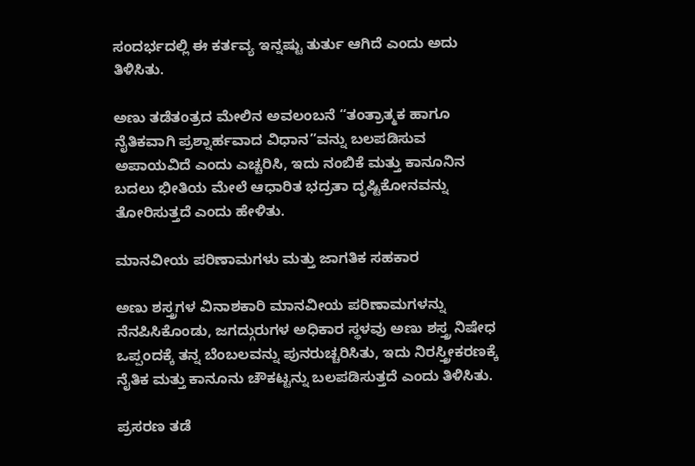ಸಂದರ್ಭದಲ್ಲಿ ಈ ಕರ್ತವ್ಯ ಇನ್ನಷ್ಟು ತುರ್ತು ಆಗಿದೆ ಎಂದು ಅದು ತಿಳಿಸಿತು.

ಅಣು ತಡೆತಂತ್ರದ ಮೇಲಿನ ಅವಲಂಬನೆ “ತಂತ್ರಾತ್ಮಕ ಹಾಗೂ ನೈತಿಕವಾಗಿ ಪ್ರಶ್ನಾರ್ಹವಾದ ವಿಧಾನ”ವನ್ನು ಬಲಪಡಿಸುವ ಅಪಾಯವಿದೆ ಎಂದು ಎಚ್ಚರಿಸಿ, ಇದು ನಂಬಿಕೆ ಮತ್ತು ಕಾನೂನಿನ ಬದಲು ಭೀತಿಯ ಮೇಲೆ ಆಧಾರಿತ ಭದ್ರತಾ ದೃಷ್ಟಿಕೋನವನ್ನು ತೋರಿಸುತ್ತದೆ ಎಂದು ಹೇಳಿತು.

ಮಾನವೀಯ ಪರಿಣಾಮಗಳು ಮತ್ತು ಜಾಗತಿಕ ಸಹಕಾರ

ಅಣು ಶಸ್ತ್ರಗಳ ವಿನಾಶಕಾರಿ ಮಾನವೀಯ ಪರಿಣಾಮಗಳನ್ನು ನೆನಪಿಸಿಕೊಂಡು, ಜಗದ್ಗುರುಗಳ ಅಧಿಕಾರ ಸ್ಥಳವು ಅಣು ಶಸ್ತ್ರ ನಿಷೇಧ ಒಪ್ಪಂದಕ್ಕೆ ತನ್ನ ಬೆಂಬಲವನ್ನು ಪುನರುಚ್ಚರಿಸಿತು, ಇದು ನಿರಸ್ತ್ರೀಕರಣಕ್ಕೆ ನೈತಿಕ ಮತ್ತು ಕಾನೂನು ಚೌಕಟ್ಟನ್ನು ಬಲಪಡಿಸುತ್ತದೆ ಎಂದು ತಿಳಿಸಿತು.

ಪ್ರಸರಣ ತಡೆ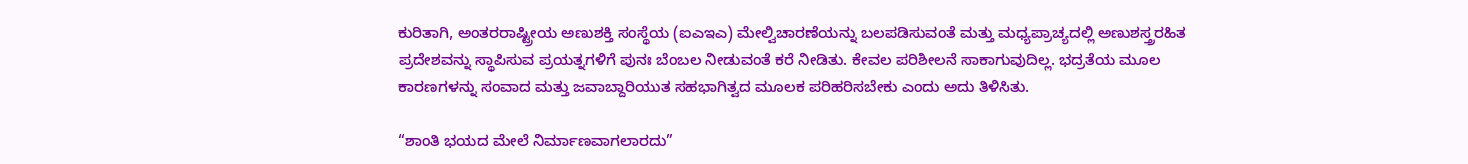ಕುರಿತಾಗಿ, ಅಂತರರಾಷ್ಟ್ರೀಯ ಅಣುಶಕ್ತಿ ಸಂಸ್ಥೆಯ (ಐಎಇಎ) ಮೇಲ್ವಿಚಾರಣೆಯನ್ನು ಬಲಪಡಿಸುವಂತೆ ಮತ್ತು ಮಧ್ಯಪ್ರಾಚ್ಯದಲ್ಲಿ ಅಣುಶಸ್ತ್ರರಹಿತ ಪ್ರದೇಶವನ್ನು ಸ್ಥಾಪಿಸುವ ಪ್ರಯತ್ನಗಳಿಗೆ ಪುನಃ ಬೆಂಬಲ ನೀಡುವಂತೆ ಕರೆ ನೀಡಿತು. ಕೇವಲ ಪರಿಶೀಲನೆ ಸಾಕಾಗುವುದಿಲ್ಲ. ಭದ್ರತೆಯ ಮೂಲ ಕಾರಣಗಳನ್ನು ಸಂವಾದ ಮತ್ತು ಜವಾಬ್ದಾರಿಯುತ ಸಹಭಾಗಿತ್ವದ ಮೂಲಕ ಪರಿಹರಿಸಬೇಕು ಎಂದು ಅದು ತಿಳಿಸಿತು.

“ಶಾಂತಿ ಭಯದ ಮೇಲೆ ನಿರ್ಮಾಣವಾಗಲಾರದು”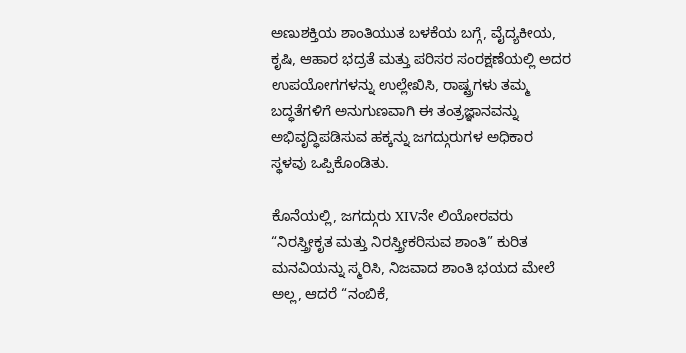ಅಣುಶಕ್ತಿಯ ಶಾಂತಿಯುತ ಬಳಕೆಯ ಬಗ್ಗೆ, ವೈದ್ಯಕೀಯ, ಕೃಷಿ, ಆಹಾರ ಭದ್ರತೆ ಮತ್ತು ಪರಿಸರ ಸಂರಕ್ಷಣೆಯಲ್ಲಿ ಅದರ ಉಪಯೋಗಗಳನ್ನು ಉಲ್ಲೇಖಿಸಿ, ರಾಷ್ಟ್ರಗಳು ತಮ್ಮ ಬದ್ಧತೆಗಳಿಗೆ ಅನುಗುಣವಾಗಿ ಈ ತಂತ್ರಜ್ಞಾನವನ್ನು ಅಭಿವೃದ್ಧಿಪಡಿಸುವ ಹಕ್ಕನ್ನು ಜಗದ್ಗುರುಗಳ ಅಧಿಕಾರ ಸ್ಥಳವು ಒಪ್ಪಿಕೊಂಡಿತು.

ಕೊನೆಯಲ್ಲಿ, ಜಗದ್ಗುರು XIVನೇ ಲಿಯೋರವರು “ನಿರಸ್ತ್ರೀಕೃತ ಮತ್ತು ನಿರಸ್ತ್ರೀಕರಿಸುವ ಶಾಂತಿ” ಕುರಿತ ಮನವಿಯನ್ನು ಸ್ಮರಿಸಿ, ನಿಜವಾದ ಶಾಂತಿ ಭಯದ ಮೇಲೆ ಅಲ್ಲ, ಆದರೆ “ನಂಬಿಕೆ,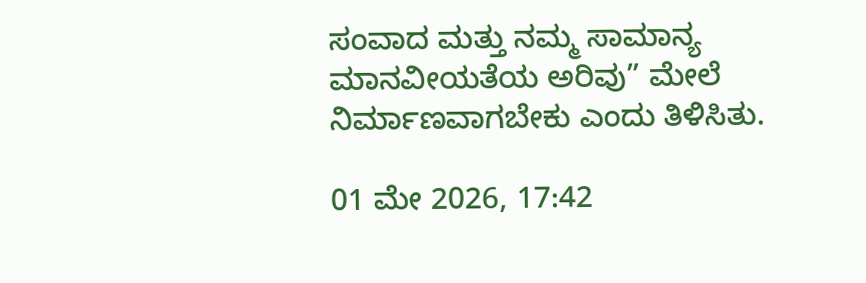ಸಂವಾದ ಮತ್ತು ನಮ್ಮ ಸಾಮಾನ್ಯ ಮಾನವೀಯತೆಯ ಅರಿವು” ಮೇಲೆ ನಿರ್ಮಾಣವಾಗಬೇಕು ಎಂದು ತಿಳಿಸಿತು.

01 ಮೇ 2026, 17:42